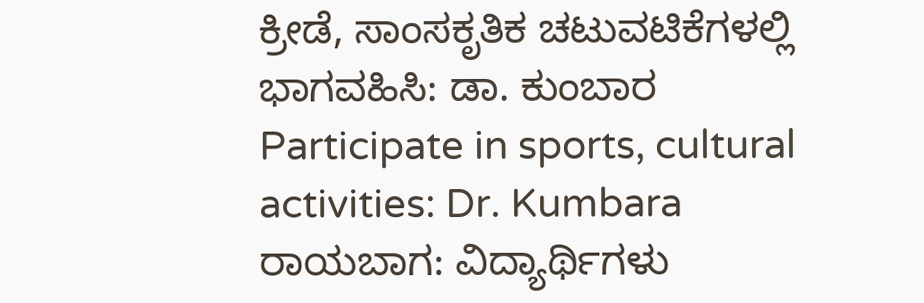ಕ್ರೀಡೆ, ಸಾಂಸಕೃತಿಕ ಚಟುವಟಿಕೆಗಳಲ್ಲಿ ಭಾಗವಹಿಸಿ: ಡಾ. ಕುಂಬಾರ
Participate in sports, cultural activities: Dr. Kumbara
ರಾಯಬಾಗ: ವಿದ್ಯಾರ್ಥಿಗಳು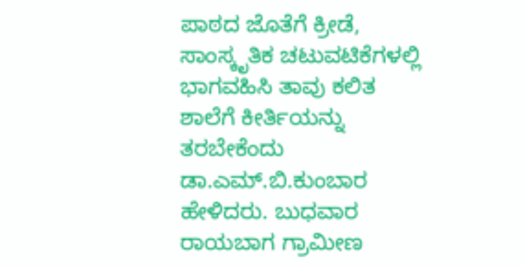ಪಾಠದ ಜೊತೆಗೆ ಕ್ರೀಡೆ, ಸಾಂಸ್ಕೃತಿಕ ಚಟುವಟಿಕೆಗಳಲ್ಲಿ ಭಾಗವಹಿಸಿ ತಾವು ಕಲಿತ ಶಾಲೆಗೆ ಕೀರ್ತಿಯನ್ನು ತರಬೇಕೆಂದು ಡಾ.ಎಮ್.ಬಿ.ಕುಂಬಾರ ಹೇಳಿದರು. ಬುಧವಾರ ರಾಯಬಾಗ ಗ್ರಾಮೀಣ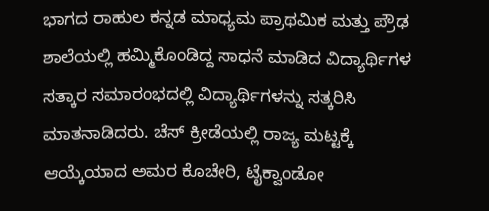ಭಾಗದ ರಾಹುಲ ಕನ್ನಡ ಮಾಧ್ಯಮ ಪ್ರಾಥಮಿಕ ಮತ್ತು ಪ್ರೌಢ ಶಾಲೆಯಲ್ಲಿ ಹಮ್ಮಿಕೊಂಡಿದ್ದ ಸಾಧನೆ ಮಾಡಿದ ವಿದ್ಯಾರ್ಥಿಗಳ ಸತ್ಕಾರ ಸಮಾರಂಭದಲ್ಲಿ ವಿದ್ಯಾರ್ಥಿಗಳನ್ನು ಸತ್ಕರಿಸಿ ಮಾತನಾಡಿದರು. ಚೆಸ್ ಕ್ರೀಡೆಯಲ್ಲಿ ರಾಜ್ಯ ಮಟ್ಟಕ್ಕೆ ಆಯ್ಕೆಯಾದ ಅಮರ ಕೊಚೇರಿ, ಟೈಕ್ವಾಂಡೋ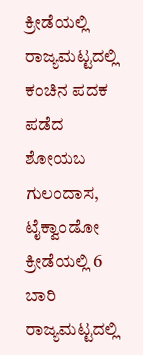ಕ್ರೀಡೆಯಲ್ಲಿ ರಾಜ್ಯಮಟ್ಟದಲ್ಲಿ ಕಂಚಿನ ಪದಕ ಪಡೆದ ಶೋಯಬ ಗುಲಂದಾಸ, ಟೈಕ್ವಾಂಡೋ ಕ್ರೀಡೆಯಲ್ಲಿ 6 ಬಾರಿ ರಾಜ್ಯಮಟ್ಟದಲ್ಲಿ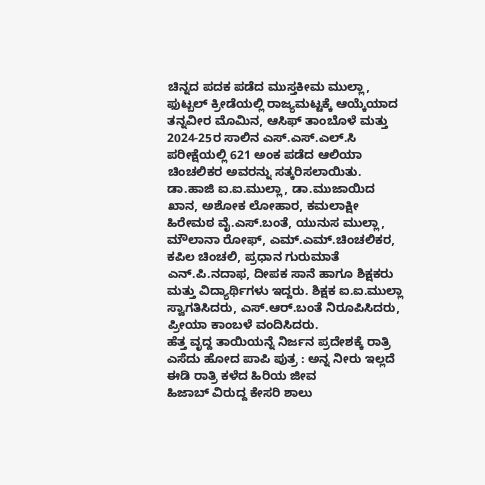ಚಿನ್ನದ ಪದಕ ಪಡೆದ ಮುಸ್ತಕೀಮ ಮುಲ್ಲಾ, ಫುಟ್ಬಲ್ ಕ್ರೀಡೆಯಲ್ಲಿ ರಾಜ್ಯಮಟ್ಟಕ್ಕೆ ಆಯ್ಕೆಯಾದ ತನ್ನವೀರ ಮೊಮಿನ, ಆಸಿಫ್ ತಾಂಬೊಳೆ ಮತ್ತು 2024-25ರ ಸಾಲಿನ ಎಸ್.ಎಸ್.ಎಲ್.ಸಿ ಪರೀಕ್ಷೆಯಲ್ಲಿ 621 ಅಂಕ ಪಡೆದ ಆಲಿಯಾ ಚಿಂಚಲಿಕರ ಅವರನ್ನು ಸತ್ಕರಿಸಲಾಯಿತು.
ಡಾ.ಹಾಜಿ ಐ.ಐ.ಮುಲ್ಲಾ, ಡಾ.ಮುಜಾಯಿದ ಖಾನ, ಅಶೋಕ ಲೋಹಾರ, ಕಮಲಾಕ್ಷೀ ಹಿರೇಮಠ ವೈ.ಎಸ್.ಬಂತೆ, ಯುನುಸ ಮುಲ್ಲಾ, ಮೌಲಾನಾ ರೋಫ್, ಎಮ್.ಎಮ್.ಚಿಂಚಲಿಕರ, ಕಪಿಲ ಚಿಂಚಲಿ, ಪ್ರಧಾನ ಗುರುಮಾತೆ ಎನ್.ಪಿ.ನದಾಫ, ದೀಪಕ ಸಾನೆ ಹಾಗೂ ಶಿಕ್ಷಕರು ಮತ್ತು ವಿದ್ಯಾರ್ಥಿಗಳು ಇದ್ದರು. ಶಿಕ್ಷಕ ಐ.ಐ.ಮುಲ್ಲಾ ಸ್ವಾಗತಿಸಿದರು, ಎಸ್.ಆರ್.ಬಂತೆ ನಿರೂಪಿಸಿದರು, ಪ್ರೀಯಾ ಕಾಂಬಳೆ ವಂದಿಸಿದರು.
ಹೆತ್ತ ವೃದ್ದ ತಾಯಿಯನ್ನೆ ನಿರ್ಜನ ಪ್ರದೇಶಕ್ಕೆ ರಾತ್ರಿ ಎಸೆದು ಹೋದ ಪಾಪಿ ಪುತ್ರ : ಅನ್ನ ನೀರು ಇಲ್ಲದೆ ಈಡಿ ರಾತ್ರಿ ಕಳೆದ ಹಿರಿಯ ಜೀವ
ಹಿಜಾಬ್ ವಿರುದ್ದ ಕೇಸರಿ ಶಾಲು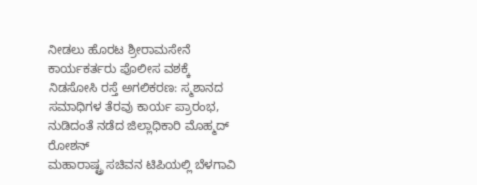ನೀಡಲು ಹೊರಟ ಶ್ರೀರಾಮಸೇನೆ ಕಾರ್ಯಕರ್ತರು ಪೊಲೀಸ ವಶಕ್ಕೆ
ನಿಡಸೋಸಿ ರಸ್ತೆ ಅಗಲಿಕರಣ: ಸ್ಮಶಾನದ ಸಮಾಧಿಗಳ ತೆರವು ಕಾರ್ಯ ಪ್ರಾರಂಭ, ನುಡಿದಂತೆ ನಡೆದ ಜಿಲ್ಲಾಧಿಕಾರಿ ಮೊಹ್ಮದ್ ರೋಶನ್
ಮಹಾರಾಷ್ಟ್ರ ಸಚಿವನ ಟಿಪಿಯಲ್ಲಿ ಬೆಳಗಾವಿ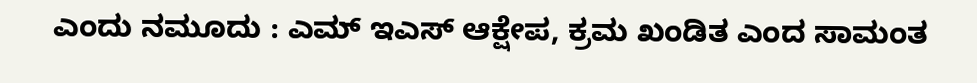ಎಂದು ನಮೂದು : ಎಮ್ ಇಎಸ್ ಆಕ್ಷೇಪ, ಕ್ರಮ ಖಂಡಿತ ಎಂದ ಸಾಮಂತ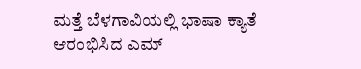ಮತ್ತೆ ಬೆಳಗಾವಿಯಲ್ಲಿ ಭಾಷಾ ಕ್ಯಾತೆ ಆರಂಭಿಸಿದ ಎಮ್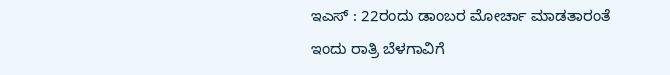ಇಎಸ್ : 22ರಂದು ಡಾಂಬರ ಮೋರ್ಚಾ ಮಾಡತಾರಂತೆ
ಇಂದು ರಾತ್ರಿ ಬೆಳಗಾವಿಗೆ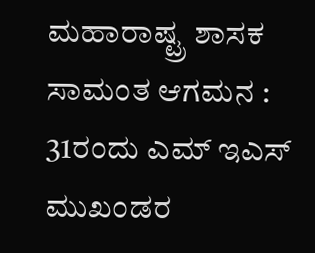ಮಹಾರಾಷ್ಟ್ರ ಶಾಸಕ ಸಾಮಂತ ಆಗಮನ : 31ರಂದು ಎಮ್ ಇಎಸ್ ಮುಖಂಡರ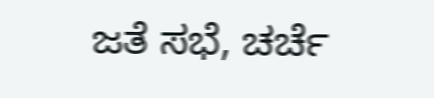ಜತೆ ಸಭೆ, ಚರ್ಚೆ